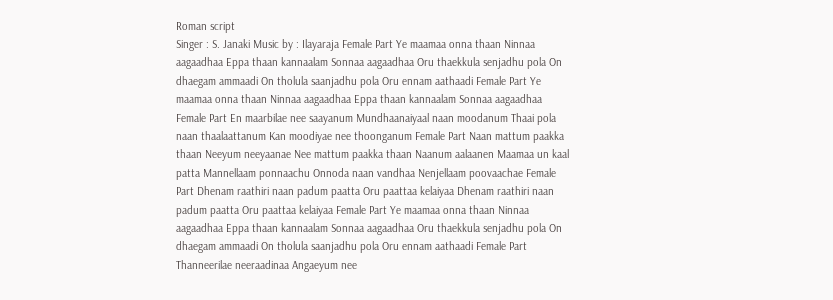Roman script
Singer : S. Janaki Music by : Ilayaraja Female Part Ye maamaa onna thaan Ninnaa aagaadhaa Eppa thaan kannaalam Sonnaa aagaadhaa Oru thaekkula senjadhu pola On dhaegam ammaadi On tholula saanjadhu pola Oru ennam aathaadi Female Part Ye maamaa onna thaan Ninnaa aagaadhaa Eppa thaan kannaalam Sonnaa aagaadhaa Female Part En maarbilae nee saayanum Mundhaanaiyaal naan moodanum Thaai pola naan thaalaattanum Kan moodiyae nee thoonganum Female Part Naan mattum paakka thaan Neeyum neeyaanae Nee mattum paakka thaan Naanum aalaanen Maamaa un kaal patta Mannellaam ponnaachu Onnoda naan vandhaa Nenjellaam poovaachae Female Part Dhenam raathiri naan padum paatta Oru paattaa kelaiyaa Dhenam raathiri naan padum paatta Oru paattaa kelaiyaa Female Part Ye maamaa onna thaan Ninnaa aagaadhaa Eppa thaan kannaalam Sonnaa aagaadhaa Oru thaekkula senjadhu pola On dhaegam ammaadi On tholula saanjadhu pola Oru ennam aathaadi Female Part Thanneerilae neeraadinaa Angaeyum nee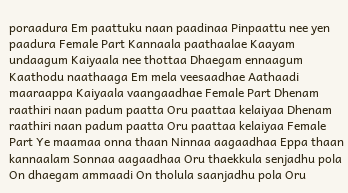poraadura Em paattuku naan paadinaa Pinpaattu nee yen paadura Female Part Kannaala paathaalae Kaayam undaagum Kaiyaala nee thottaa Dhaegam ennaagum Kaathodu naathaaga Em mela veesaadhae Aathaadi maaraappa Kaiyaala vaangaadhae Female Part Dhenam raathiri naan padum paatta Oru paattaa kelaiyaa Dhenam raathiri naan padum paatta Oru paattaa kelaiyaa Female Part Ye maamaa onna thaan Ninnaa aagaadhaa Eppa thaan kannaalam Sonnaa aagaadhaa Oru thaekkula senjadhu pola On dhaegam ammaadi On tholula saanjadhu pola Oru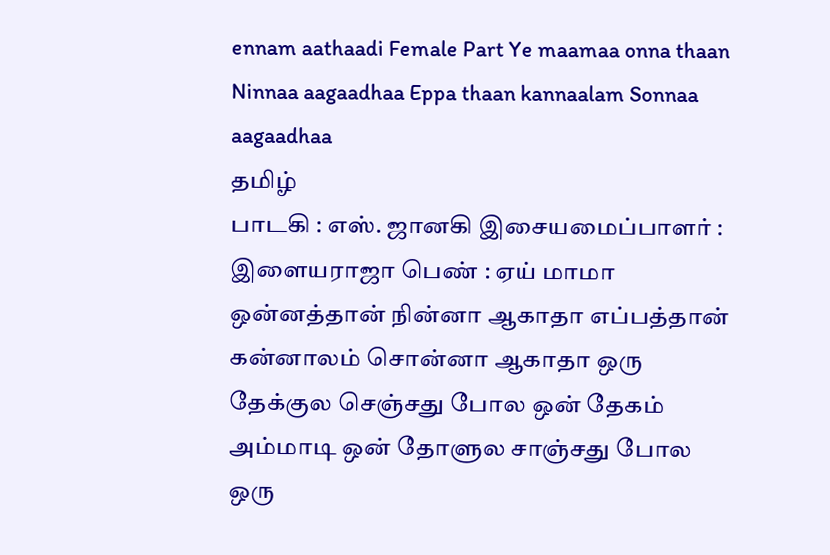ennam aathaadi Female Part Ye maamaa onna thaan Ninnaa aagaadhaa Eppa thaan kannaalam Sonnaa aagaadhaa
தமிழ்
பாடகி : எஸ். ஜானகி இசையமைப்பாளர் : இளையராஜா பெண் : ஏய் மாமா ஒன்னத்தான் நின்னா ஆகாதா எப்பத்தான் கன்னாலம் சொன்னா ஆகாதா ஒரு தேக்குல செஞ்சது போல ஒன் தேகம் அம்மாடி ஒன் தோளுல சாஞ்சது போல ஒரு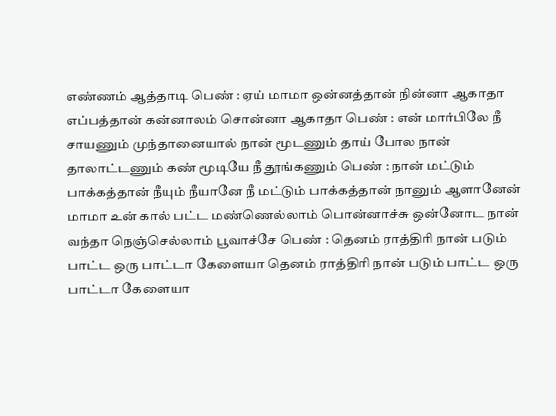எண்ணம் ஆத்தாடி பெண் : ஏய் மாமா ஒன்னத்தான் நின்னா ஆகாதா எப்பத்தான் கன்னாலம் சொன்னா ஆகாதா பெண் : என் மார்பிலே நீ சாயணும் முந்தானையால் நான் மூடணும் தாய் போல நான் தாலாட்டணும் கண் மூடியே நீ தூங்கணும் பெண் : நான் மட்டும் பாக்கத்தான் நீயும் நீயானே நீ மட்டும் பாக்கத்தான் நானும் ஆளானேன் மாமா உன் கால் பட்ட மண்ணெல்லாம் பொன்னாச்சு ஒன்னோட நான் வந்தா நெஞ்செல்லாம் பூவாச்சே பெண் : தெனம் ராத்திரி நான் படும் பாட்ட ஒரு பாட்டா கேளையா தெனம் ராத்திரி நான் படும் பாட்ட ஒரு பாட்டா கேளையா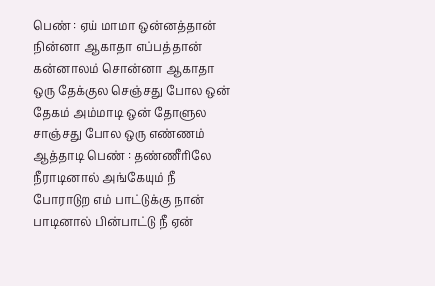பெண் : ஏய் மாமா ஒன்னத்தான் நின்னா ஆகாதா எப்பத்தான் கன்னாலம் சொன்னா ஆகாதா ஒரு தேக்குல செஞ்சது போல ஒன் தேகம் அம்மாடி ஒன் தோளுல சாஞ்சது போல ஒரு எண்ணம் ஆத்தாடி பெண் : தண்ணீரிலே நீராடினால் அங்கேயும் நீ போராடுற எம் பாட்டுக்கு நான் பாடினால் பின்பாட்டு நீ ஏன்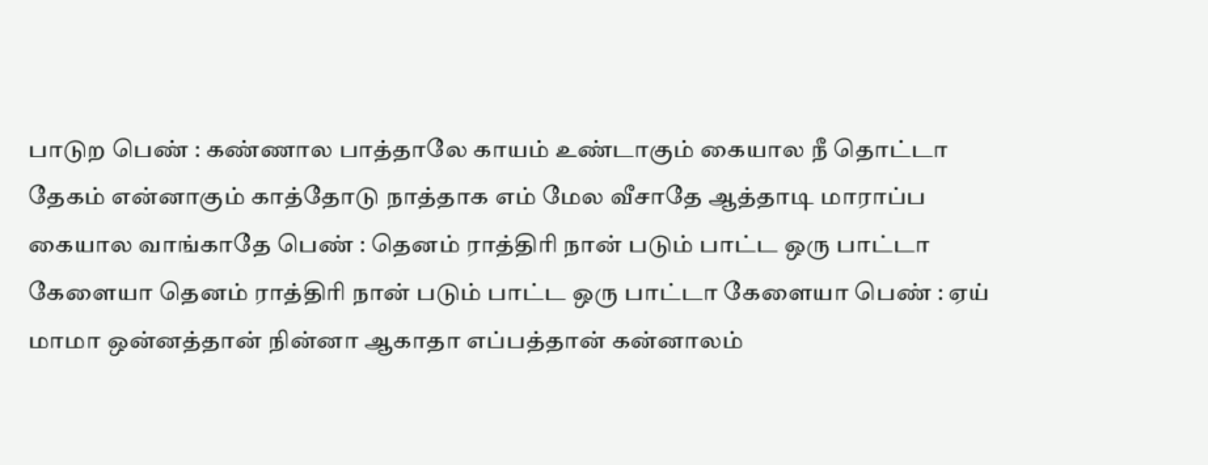பாடுற பெண் : கண்ணால பாத்தாலே காயம் உண்டாகும் கையால நீ தொட்டா தேகம் என்னாகும் காத்தோடு நாத்தாக எம் மேல வீசாதே ஆத்தாடி மாராப்ப கையால வாங்காதே பெண் : தெனம் ராத்திரி நான் படும் பாட்ட ஒரு பாட்டா கேளையா தெனம் ராத்திரி நான் படும் பாட்ட ஒரு பாட்டா கேளையா பெண் : ஏய் மாமா ஒன்னத்தான் நின்னா ஆகாதா எப்பத்தான் கன்னாலம்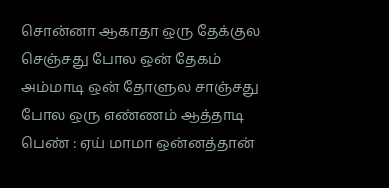சொன்னா ஆகாதா ஒரு தேக்குல செஞ்சது போல ஒன் தேகம் அம்மாடி ஒன் தோளுல சாஞ்சது போல ஒரு எண்ணம் ஆத்தாடி பெண் : ஏய் மாமா ஒன்னத்தான்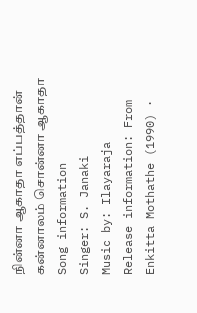நின்னா ஆகாதா எப்பத்தான் கன்னாலம் சொன்னா ஆகாதா
Song information
Singer: S. Janaki
Music by: Ilayaraja
Release information: From Enkitta Mothathe (1990) ·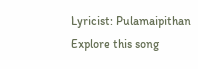Lyricist: Pulamaipithan
Explore this song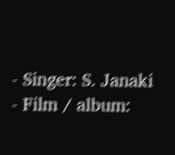- Singer: S. Janaki
- Film / album: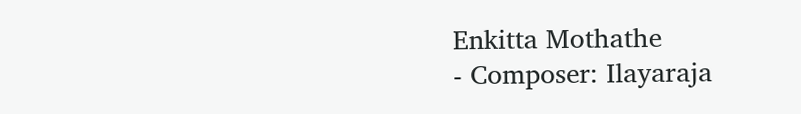Enkitta Mothathe
- Composer: Ilayaraja